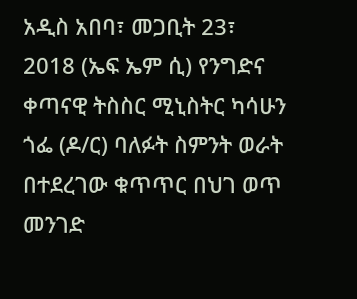አዲስ አበባ፣ መጋቢት 23፣ 2018 (ኤፍ ኤም ሲ) የንግድና ቀጣናዊ ትስስር ሚኒስትር ካሳሁን ጎፌ (ዶ/ር) ባለፉት ስምንት ወራት በተደረገው ቁጥጥር በህገ ወጥ መንገድ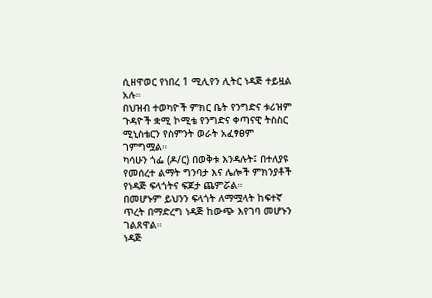ሲዘዋወር የነበረ 1 ሚሊየን ሊትር ነዳጅ ተይዟል አሉ።
በህዝብ ተወካዮች ምክር ቤት የንግድና ቱሪዝም ጉዳዮች ቋሚ ኮሚቴ የንግድና ቀጣናዊ ትስስር ሚኒስቴርን የስምንት ወራት አፈፃፀም ገምግሟል።
ካሳሁን ጎፌ (ዶ/ር) በወቅቱ እንዳሉት፤ በተለያዩ የመሰረተ ልማት ግንባታ እና ሌሎች ምክንያቶች የነዳጅ ፍላጎትና ፍጆታ ጨምሯል።
በመሆኑም ይህንን ፍላጎት ለማሟላት ከፍተኛ ጥረት በማድረግ ነዳጅ ከውጭ እየገባ መሆኑን ገልጸዋል።
ነዳጅ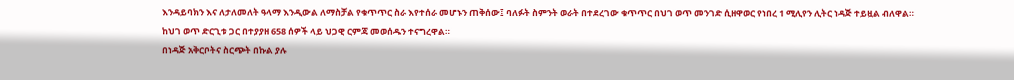እንዳይባክን እና ለታለመለት ዓላማ እንዲውል ለማስቻል የቁጥጥር ስራ እየተሰራ መሆኑን ጠቅሰው፤ ባለፉት ስምንት ወራት በተደረገው ቁጥጥር በህገ ወጥ መንገድ ሲዘዋወር የነበረ 1 ሚሊየን ሊትር ነዳጅ ተይዟል ብለዋል።
ከህገ ወጥ ድርጊቱ ጋር በተያያዘ 658 ሰዎች ላይ ህጋዊ ርምጃ መወሰዱን ተናግረዋል።
በነዳጅ አቅርቦትና ስርጭት በኩል ያሉ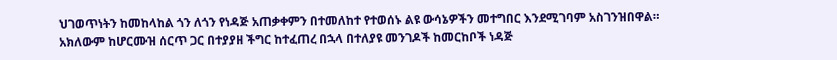ህገወጥነትን ከመከላከል ጎን ለጎን የነዳጅ አጠቃቀምን በተመለከተ የተወሰኑ ልዩ ውሳኔዎችን መተግበር እንደሚገባም አስገንዝበዋል።
አክለውም ከሆርሙዝ ሰርጥ ጋር በተያያዘ ችግር ከተፈጠረ በኋላ በተለያዩ መንገዶች ከመርከቦች ነዳጅ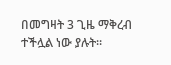በመግዛት 3 ጊዜ ማቅረብ ተችሏል ነው ያሉት።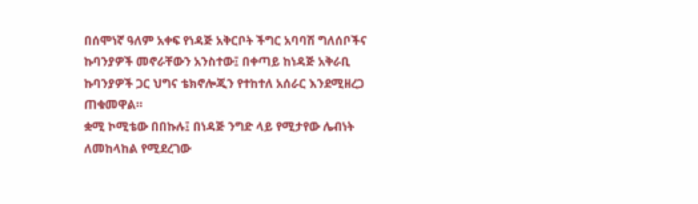በሰሞነኛ ዓለም አቀፍ የነዳጅ አቅርቦት ችግር አባባሽ ግለሰቦችና ኩባንያዎች መኖራቸውን አንስተው፤ በቀጣይ ከነዳጅ አቅራቢ ኩባንያዎች ጋር ህግና ቴክኖሎጂን የተከተለ አሰራር እንደሚዘረጋ ጠቁመዋል።
ቋሚ ኮሚቴው በበኩሉ፤ በነዳጅ ንግድ ላይ የሚታየው ሌብነት ለመከላከል የሚደረገው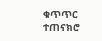ቁጥጥር ተጠናክሮ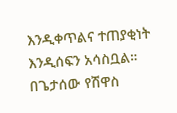እንዲቀጥልና ተጠያቂነት እንዲሰፍን አሳስቧል።
በጌታሰው የሽዋስ